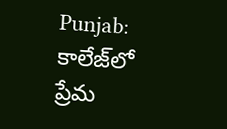Punjab: కాలేజ్‌లో ప్రేమ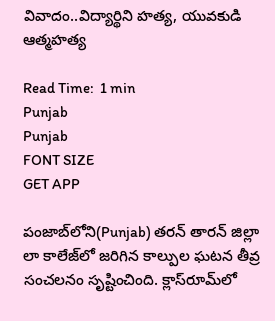వివాదం..విద్యార్థిని హత్య, యువకుడి ఆత్మహత్య

Read Time:  1 min
Punjab
Punjab
FONT SIZE
GET APP

పంజాబ్‌లోని(Punjab) తరన్ తారన్ జిల్లా లా కాలేజ్‌లో జరిగిన కాల్పుల ఘటన తీవ్ర సంచలనం సృష్టించింది. క్లాస్‌రూమ్‌లో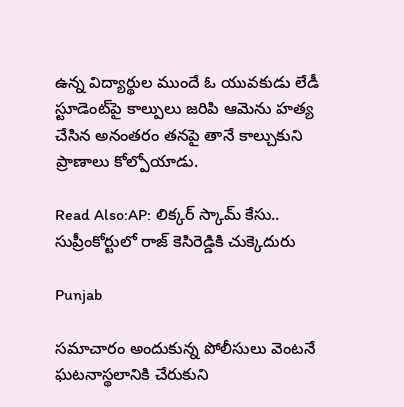ఉన్న విద్యార్థుల ముందే ఓ యువకుడు లేడీ స్టూడెంట్‌పై కాల్పులు జరిపి ఆమెను హత్య చేసిన అనంతరం తనపై తానే కాల్చుకుని ప్రాణాలు కోల్పోయాడు.

Read Also:AP: లిక్కర్ స్కామ్ కేసు.. సుప్రీంకోర్టులో రాజ్ కెసిరెడ్డికి చుక్కెదురు

Punjab

సమాచారం అందుకున్న పోలీసులు వెంటనే ఘటనాస్థలానికి చేరుకుని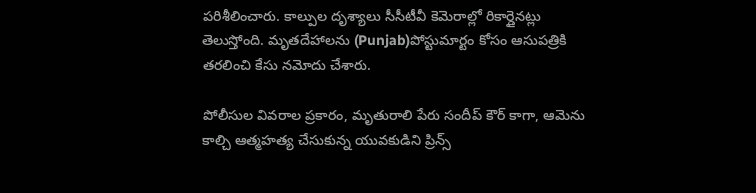పరిశీలించారు. కాల్పుల దృశ్యాలు సీసీటీవీ కెమెరాల్లో రికార్డైనట్లు తెలుస్తోంది. మృతదేహాలను (Punjab)పోస్టుమార్టం కోసం ఆసుపత్రికి తరలించి కేసు నమోదు చేశారు.

పోలీసుల వివరాల ప్రకారం, మృతురాలి పేరు సందీప్ కౌర్ కాగా, ఆమెను కాల్చి ఆత్మహత్య చేసుకున్న యువకుడిని ప్రిన్స్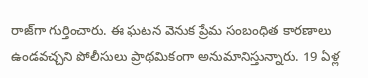రాజ్‌గా గుర్తించారు. ఈ ఘటన వెనుక ప్రేమ సంబంధిత కారణాలు ఉండవచ్చని పోలీసులు ప్రాథమికంగా అనుమానిస్తున్నారు. 19 ఏళ్ల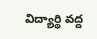విద్యార్థి వద్ద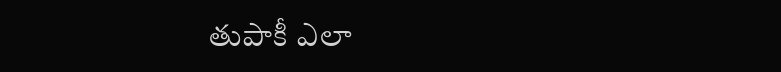తుపాకీ ఎలా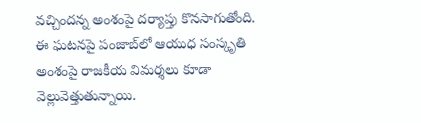వచ్చిందన్న అంశంపై దర్యాప్తు కొనసాగుతోంది. ఈ ఘటనపై పంజాబ్‌లో ఆయుధ సంస్కృతి అంశంపై రాజకీయ విమర్శలు కూడా వెల్లువెత్తుతున్నాయి.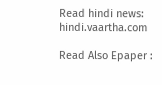Read hindi news: hindi.vaartha.com

Read Also Epaper :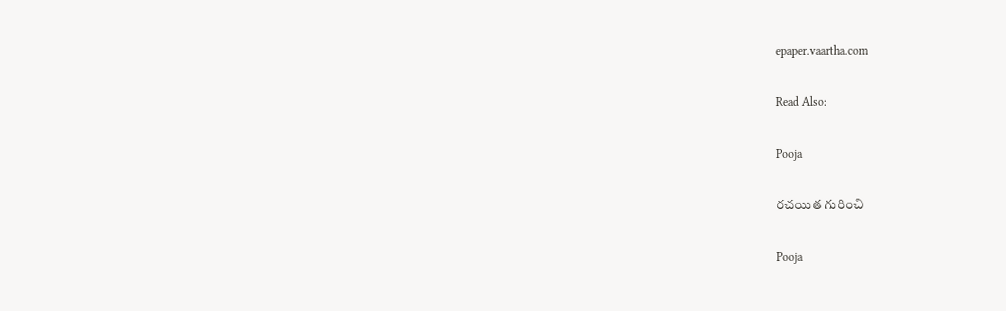epaper.vaartha.com

Read Also:

Pooja

రచయిత గురించి

Pooja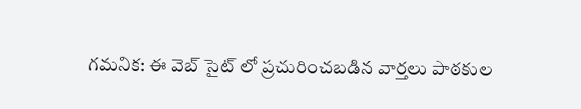గమనిక: ఈ వెబ్ సైట్ లో ప్రచురించబడిన వార్తలు పాఠకుల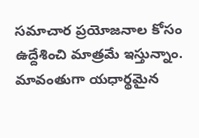సమాచార ప్రయోజనాల కోసం ఉద్దేశించి మాత్రమే ఇస్తున్నాం. మావంతుగా యధార్థమైన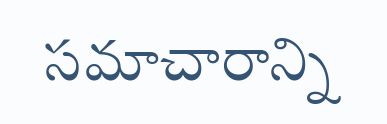సమాచారాన్ని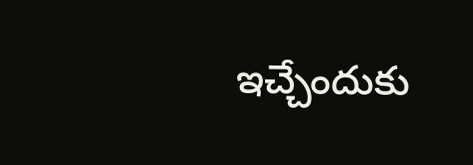ఇచ్చేందుకు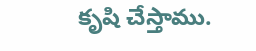కృషి చేస్తాము.